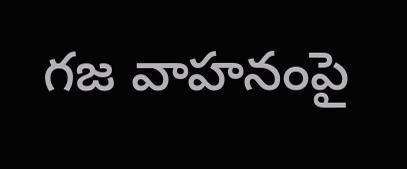గజ వాహనంపై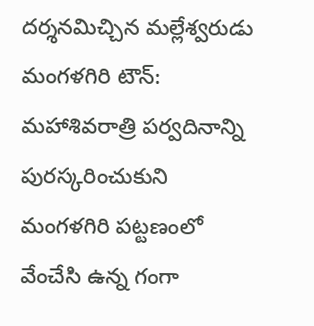దర్శనమిచ్చిన మల్లేశ్వరుడు
మంగళగిరి టౌన్: మహాశివరాత్రి పర్వదినాన్ని పురస్కరించుకుని మంగళగిరి పట్టణంలో వేంచేసి ఉన్న గంగా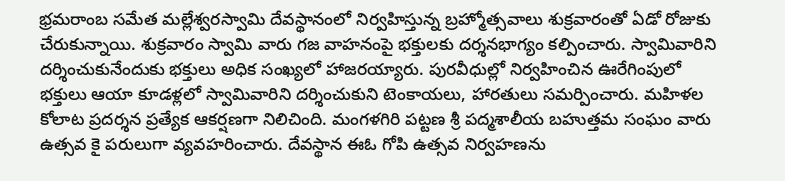భ్రమరాంబ సమేత మల్లేశ్వరస్వామి దేవస్థానంలో నిర్వహిస్తున్న బ్రహ్మోత్సవాలు శుక్రవారంతో ఏడో రోజుకు చేరుకున్నాయి. శుక్రవారం స్వామి వారు గజ వాహనంపై భక్తులకు దర్శనభాగ్యం కల్పించారు. స్వామివారిని దర్శించుకునేందుకు భక్తులు అధిక సంఖ్యలో హాజరయ్యారు. పురవీధుల్లో నిర్వహించిన ఊరేగింపులో భక్తులు ఆయా కూడళ్లలో స్వామివారిని దర్శించుకుని టెంకాయలు, హారతులు సమర్పించారు. మహిళల కోలాట ప్రదర్శన ప్రత్యేక ఆకర్షణగా నిలిచింది. మంగళగిరి పట్టణ శ్రీ పద్మశాలీయ బహుత్తమ సంఘం వారు ఉత్సవ కై పరులుగా వ్యవహరించారు. దేవస్థాన ఈఓ గోపి ఉత్సవ నిర్వహణను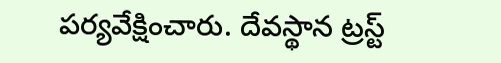పర్యవేక్షించారు. దేవస్థాన ట్రస్ట్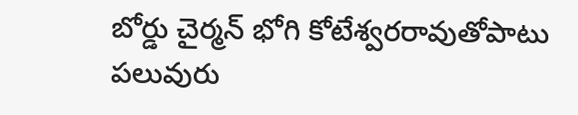బోర్డు చైర్మన్ భోగి కోటేశ్వరరావుతోపాటు పలువురు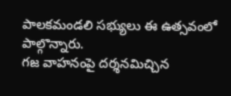పాలకమండలి సభ్యులు ఈ ఉత్సవంలో పాల్గొన్నారు.
గజ వాహనంపై దర్శనమిచ్చిన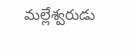మల్లేశ్వరుడు